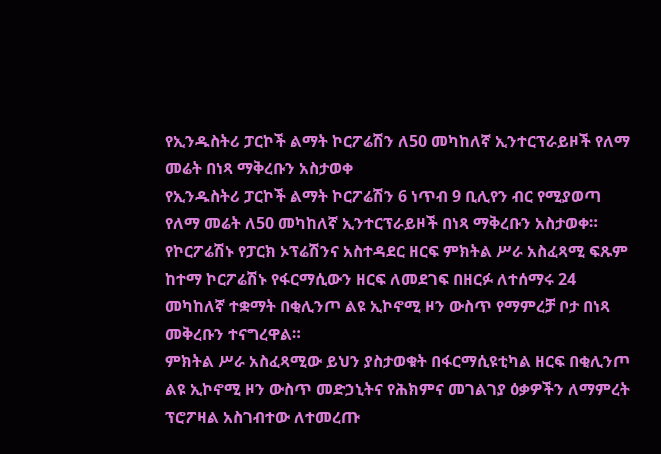የኢንዱስትሪ ፓርኮች ልማት ኮርፖሬሽን ለ50 መካከለኛ ኢንተርፕራይዞች የለማ መሬት በነጻ ማቅረቡን አስታወቀ
የኢንዱስትሪ ፓርኮች ልማት ኮርፖሬሽን 6 ነጥብ 9 ቢሊየን ብር የሚያወጣ የለማ መሬት ለ50 መካከለኛ ኢንተርፕራይዞች በነጻ ማቅረቡን አስታወቀ።
የኮርፖሬሽኑ የፓርክ ኦፕሬሽንና አስተዳደር ዘርፍ ምክትል ሥራ አስፈጻሚ ፍጹም ከተማ ኮርፖሬሽኑ የፋርማሲውን ዘርፍ ለመደገፍ በዘርፉ ለተሰማሩ 24 መካከለኛ ተቋማት በቂሊንጦ ልዩ ኢኮኖሚ ዞን ውስጥ የማምረቻ ቦታ በነጻ መቅረቡን ተናግረዋል።
ምክትል ሥራ አስፈጻሚው ይህን ያስታወቁት በፋርማሲዩቲካል ዘርፍ በቂሊንጦ ልዩ ኢኮኖሚ ዞን ውስጥ መድኃኒትና የሕክምና መገልገያ ዕቃዎችን ለማምረት ፕሮፖዛል አስገብተው ለተመረጡ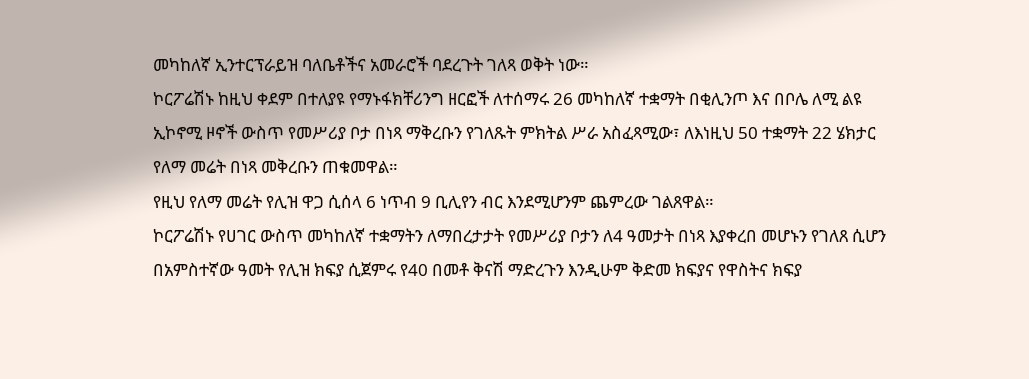መካከለኛ ኢንተርፕራይዝ ባለቤቶችና አመራሮች ባደረጉት ገለጻ ወቅት ነው።
ኮርፖሬሽኑ ከዚህ ቀደም በተለያዩ የማኑፋክቸሪንግ ዘርፎች ለተሰማሩ 26 መካከለኛ ተቋማት በቂሊንጦ እና በቦሌ ለሚ ልዩ ኢኮኖሚ ዞኖች ውስጥ የመሥሪያ ቦታ በነጻ ማቅረቡን የገለጹት ምክትል ሥራ አስፈጻሚው፣ ለእነዚህ 50 ተቋማት 22 ሄክታር የለማ መሬት በነጻ መቅረቡን ጠቁመዋል።
የዚህ የለማ መሬት የሊዝ ዋጋ ሲሰላ 6 ነጥብ 9 ቢሊየን ብር እንደሚሆንም ጨምረው ገልጸዋል።
ኮርፖሬሽኑ የሀገር ውስጥ መካከለኛ ተቋማትን ለማበረታታት የመሥሪያ ቦታን ለ4 ዓመታት በነጻ እያቀረበ መሆኑን የገለጸ ሲሆን በአምስተኛው ዓመት የሊዝ ክፍያ ሲጀምሩ የ40 በመቶ ቅናሽ ማድረጉን እንዲሁም ቅድመ ክፍያና የዋስትና ክፍያ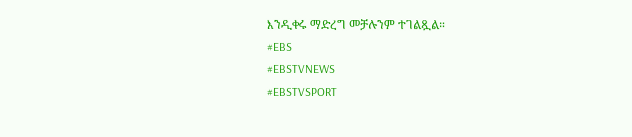እንዲቀሩ ማድረግ መቻሉንም ተገልጿል።
#EBS
#EBSTVNEWS
#EBSTVSPORT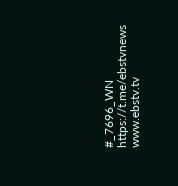#_7696_WN
https://t.me/ebstvnews
www.ebstv.tv